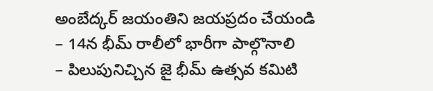అంబేద్కర్ జయంతిని జయప్రదం చేయండి
– 14న భీమ్ రాలీలో భారీగా పాల్గొనాలి
– పిలుపునిచ్చిన జై భీమ్ ఉత్సవ కమిటి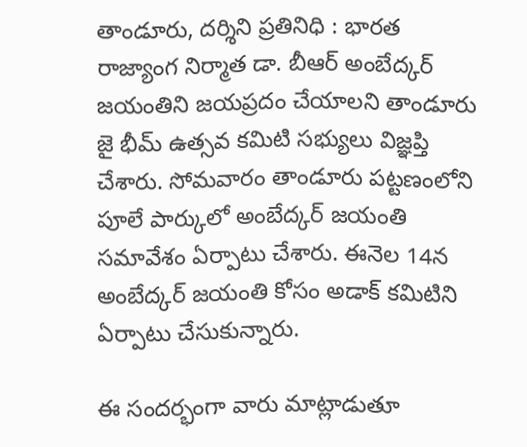తాండూరు, దర్శిని ప్రతినిధి : భారత రాజ్యాంగ నిర్మాత డా. బీఆర్ అంబేద్కర్ జయంతిని జయప్రదం చేయాలని తాండూరు జై భీమ్ ఉత్సవ కమిటి సభ్యులు విజ్ఞప్తి చేశారు. సోమవారం తాండూరు పట్టణంలోని పూలే పార్కులో అంబేద్కర్ జయంతి సమావేశం ఏర్పాటు చేశారు. ఈనెల 14న అంబేద్కర్ జయంతి కోసం అడాక్ కమిటిని ఏర్పాటు చేసుకున్నారు.

ఈ సందర్భంగా వారు మాట్లాడుతూ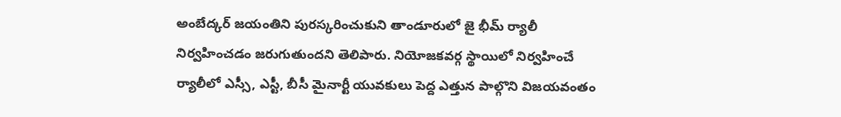అంబేద్కర్ జయంతిని పురస్కరించుకుని తాండూరులో జై భీమ్ ర్యాలీ నిర్వహించడం జరుగుతుందని తెలిపారు. నియోజకవర్గ స్థాయిలో నిర్వహించే ర్యాలీలో ఎస్సీ, ఎస్టీ, బీసీ మైనార్టీ యువకులు పెద్ద ఎత్తున పాల్గొని విజయవంతం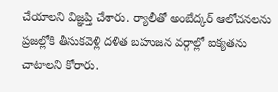చేయాలని విజ్ఞప్తి చేశారు. ర్యాలీతో అంబేద్కర్ ఆలోచనలను ప్రజల్లోకి తీసుకవెళ్లి దళిత బహుజన వర్గాల్లో ఐక్యతను చాటాలని కోరారు.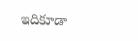ఇదికూడా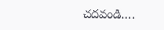చదవండి….